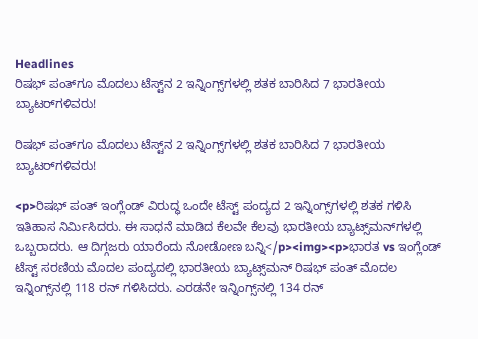Headlines
ರಿಷಭ್ ಪಂತ್‌ಗೂ ಮೊದಲು ಟೆಸ್ಟ್‌ನ 2 ಇನ್ನಿಂಗ್ಸ್‌ಗಳಲ್ಲಿ ಶತಕ ಬಾರಿಸಿದ 7 ಭಾರತೀಯ ಬ್ಯಾಟರ್‌ಗಳಿವರು!

ರಿಷಭ್ ಪಂತ್‌ಗೂ ಮೊದಲು ಟೆಸ್ಟ್‌ನ 2 ಇನ್ನಿಂಗ್ಸ್‌ಗಳಲ್ಲಿ ಶತಕ ಬಾರಿಸಿದ 7 ಭಾರತೀಯ ಬ್ಯಾಟರ್‌ಗಳಿವರು!

<p>ರಿಷಭ್ ಪಂತ್ ಇಂಗ್ಲೆಂಡ್ ವಿರುದ್ಧ ಒಂದೇ ಟೆಸ್ಟ್ ಪಂದ್ಯದ 2 ಇನ್ನಿಂಗ್ಸ್‌ಗಳಲ್ಲಿ ಶತಕ ಗಳಿಸಿ ಇತಿಹಾಸ ನಿರ್ಮಿಸಿದರು. ಈ ಸಾಧನೆ ಮಾಡಿದ ಕೆಲವೇ ಕೆಲವು ಭಾರತೀಯ ಬ್ಯಾಟ್ಸ್‌ಮನ್‌ಗಳಲ್ಲಿ ಒಬ್ಬರಾದರು. ಆ ದಿಗ್ಗಜರು ಯಾರೆಂದು ನೋಡೋಣ ಬನ್ನಿ</p><img><p>ಭಾರತ vs ಇಂಗ್ಲೆಂಡ್ ಟೆಸ್ಟ್ ಸರಣಿಯ ಮೊದಲ ಪಂದ್ಯದಲ್ಲಿ ಭಾರತೀಯ ಬ್ಯಾಟ್ಸ್‌ಮನ್ ರಿಷಭ್ ಪಂತ್ ಮೊದಲ ಇನ್ನಿಂಗ್ಸ್‌ನಲ್ಲಿ 118 ರನ್ ಗಳಿಸಿದರು. ಎರಡನೇ ಇನ್ನಿಂಗ್ಸ್‌ನಲ್ಲಿ 134 ರನ್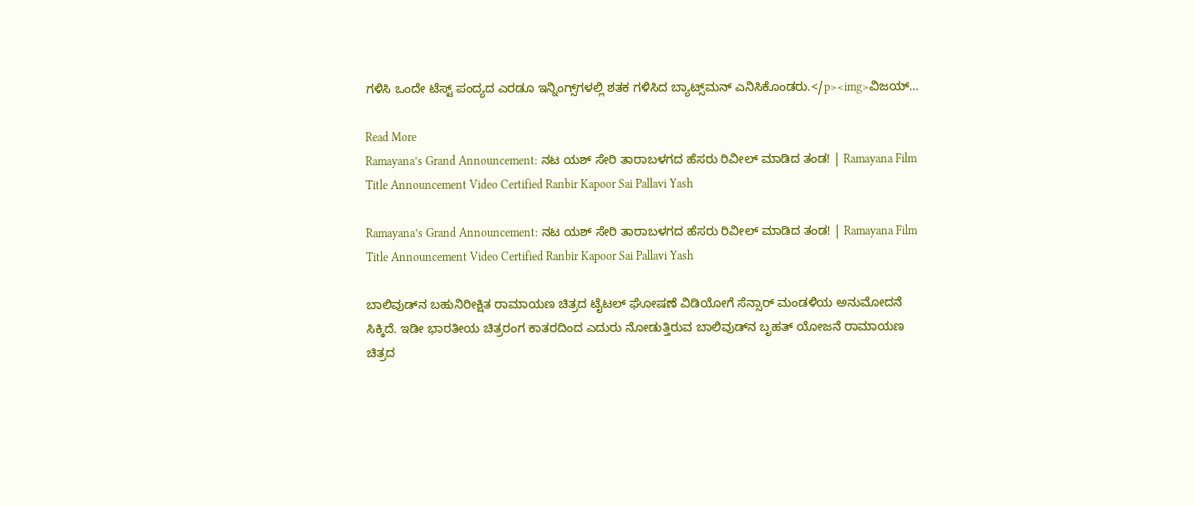ಗಳಿಸಿ ಒಂದೇ ಟೆಸ್ಟ್ ಪಂದ್ಯದ ಎರಡೂ ಇನ್ನಿಂಗ್ಸ್‌ಗಳಲ್ಲಿ ಶತಕ ಗಳಿಸಿದ ಬ್ಯಾಟ್ಸ್‌ಮನ್ ಎನಿಸಿಕೊಂಡರು.</p><img>ವಿಜಯ್…

Read More
Ramayana’s Grand Announcement: ನಟ ಯಶ್‌ ಸೇರಿ ತಾರಾಬಳಗದ ಹೆಸರು ರಿವೀಲ್‌ ಮಾಡಿದ ತಂಡ! | Ramayana Film Title Announcement Video Certified Ranbir Kapoor Sai Pallavi Yash

Ramayana’s Grand Announcement: ನಟ ಯಶ್‌ ಸೇರಿ ತಾರಾಬಳಗದ ಹೆಸರು ರಿವೀಲ್‌ ಮಾಡಿದ ತಂಡ! | Ramayana Film Title Announcement Video Certified Ranbir Kapoor Sai Pallavi Yash

ಬಾಲಿವುಡ್‌ನ ಬಹುನಿರೀಕ್ಷಿತ ರಾಮಾಯಣ ಚಿತ್ರದ ಟೈಟಲ್ ಘೋಷಣೆ ವಿಡಿಯೋಗೆ ಸೆನ್ಸಾರ್ ಮಂಡಳಿಯ ಅನುಮೋದನೆ ಸಿಕ್ಕಿದೆ. ಇಡೀ ಭಾರತೀಯ ಚಿತ್ರರಂಗ ಕಾತರದಿಂದ ಎದುರು ನೋಡುತ್ತಿರುವ ಬಾಲಿವುಡ್‌ನ ಬೃಹತ್ ಯೋಜನೆ ರಾಮಾಯಣ ಚಿತ್ರದ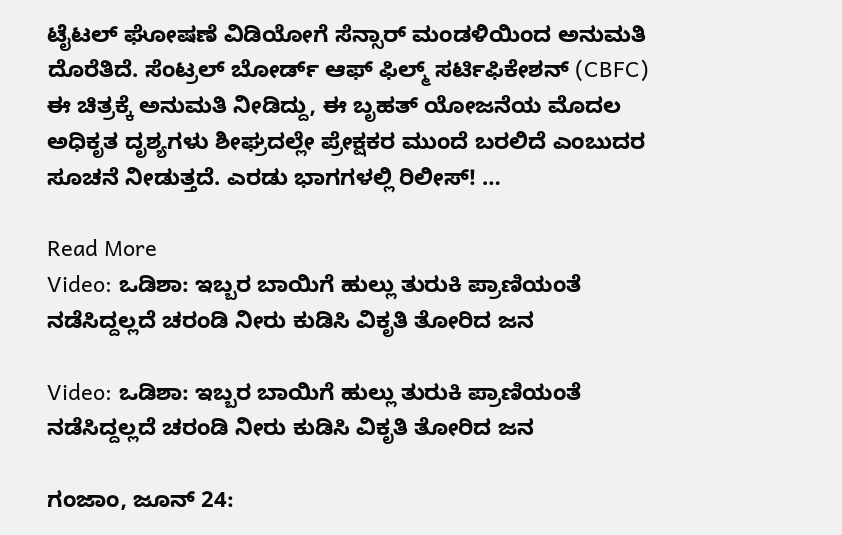ಟೈಟಲ್ ಘೋಷಣೆ ವಿಡಿಯೋಗೆ ಸೆನ್ಸಾರ್ ಮಂಡಳಿಯಿಂದ ಅನುಮತಿ ದೊರೆತಿದೆ. ಸೆಂಟ್ರಲ್ ಬೋರ್ಡ್ ಆಫ್ ಫಿಲ್ಮ್ ಸರ್ಟಿಫಿಕೇಶನ್ (CBFC) ಈ ಚಿತ್ರಕ್ಕೆ ಅನುಮತಿ ನೀಡಿದ್ದು, ಈ ಬೃಹತ್ ಯೋಜನೆಯ ಮೊದಲ ಅಧಿಕೃತ ದೃಶ್ಯಗಳು ಶೀಘ್ರದಲ್ಲೇ ಪ್ರೇಕ್ಷಕರ ಮುಂದೆ ಬರಲಿದೆ ಎಂಬುದರ ಸೂಚನೆ ನೀಡುತ್ತದೆ. ಎರಡು ಭಾಗಗಳಲ್ಲಿ ರಿಲೀಸ್! …

Read More
Video: ಒಡಿಶಾ: ಇಬ್ಬರ ಬಾಯಿಗೆ ಹುಲ್ಲು ತುರುಕಿ ಪ್ರಾಣಿಯಂತೆ ನಡೆಸಿದ್ದಲ್ಲದೆ ಚರಂಡಿ ನೀರು ಕುಡಿಸಿ ವಿಕೃತಿ ತೋರಿದ ಜನ

Video: ಒಡಿಶಾ: ಇಬ್ಬರ ಬಾಯಿಗೆ ಹುಲ್ಲು ತುರುಕಿ ಪ್ರಾಣಿಯಂತೆ ನಡೆಸಿದ್ದಲ್ಲದೆ ಚರಂಡಿ ನೀರು ಕುಡಿಸಿ ವಿಕೃತಿ ತೋರಿದ ಜನ

ಗಂಜಾಂ, ಜೂನ್ 24: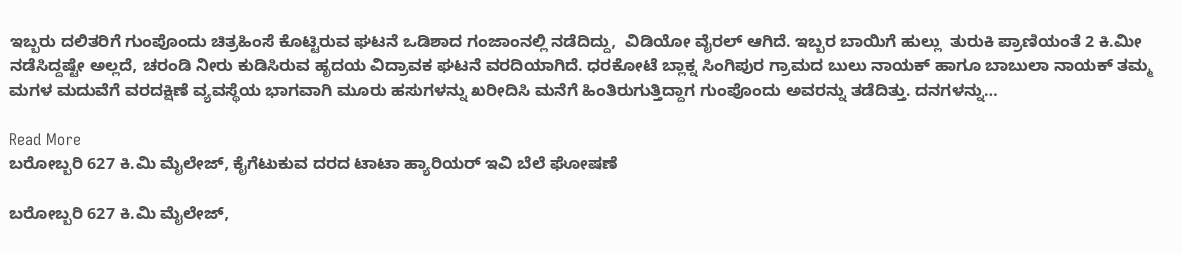ಇಬ್ಬರು ದಲಿತರಿಗೆ ಗುಂಪೊಂದು ಚಿತ್ರಹಿಂಸೆ ಕೊಟ್ಟಿರುವ ಘಟನೆ ಒಡಿಶಾದ ಗಂಜಾಂನಲ್ಲಿ ನಡೆದಿದ್ದು,  ವಿಡಿಯೋ ವೈರಲ್ ಆಗಿದೆ. ಇಬ್ಬರ ಬಾಯಿಗೆ ಹುಲ್ಲು  ತುರುಕಿ ಪ್ರಾಣಿಯಂತೆ 2 ಕಿ.ಮೀ ನಡೆಸಿದ್ದಷ್ಟೇ ಅಲ್ಲದೆ, ಚರಂಡಿ ನೀರು ಕುಡಿಸಿರುವ ಹೃದಯ ವಿದ್ರಾವಕ ಘಟನೆ ವರದಿಯಾಗಿದೆ. ಧರಕೋಟೆ ಬ್ಲಾಕ್ನ ಸಿಂಗಿಪುರ ಗ್ರಾಮದ ಬುಲು ನಾಯಕ್ ಹಾಗೂ ಬಾಬುಲಾ ನಾಯಕ್ ತಮ್ಮ ಮಗಳ ಮದುವೆಗೆ ವರದಕ್ಷಿಣೆ ವ್ಯವಸ್ಥೆಯ ಭಾಗವಾಗಿ ಮೂರು ಹಸುಗಳನ್ನು ಖರೀದಿಸಿ ಮನೆಗೆ ಹಿಂತಿರುಗುತ್ತಿದ್ದಾಗ ಗುಂಪೊಂದು ಅವರನ್ನು ತಡೆದಿತ್ತು. ದನಗಳನ್ನು…

Read More
ಬರೋಬ್ಬರಿ 627 ಕಿ.ಮಿ ಮೈಲೇಜ್, ಕೈಗೆಟುಕುವ ದರದ ಟಾಟಾ ಹ್ಯಾರಿಯರ್ ಇವಿ ಬೆಲೆ ಘೋಷಣೆ

ಬರೋಬ್ಬರಿ 627 ಕಿ.ಮಿ ಮೈಲೇಜ್,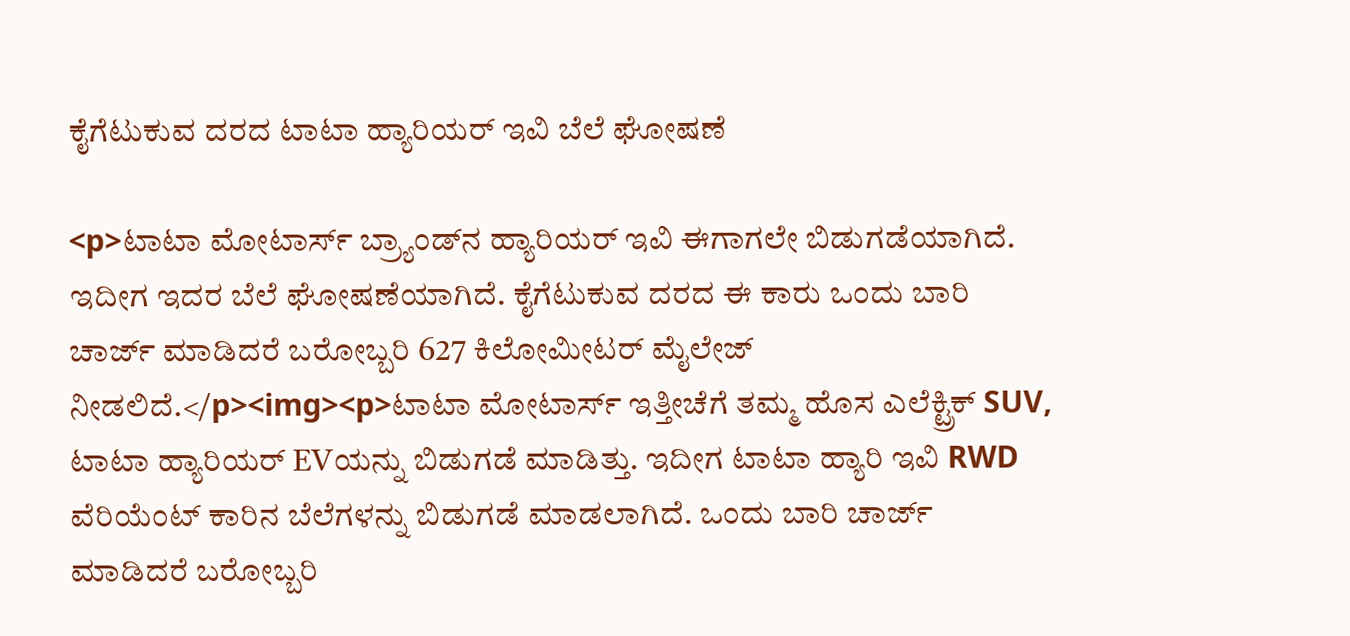ಕೈಗೆಟುಕುವ ದರದ ಟಾಟಾ ಹ್ಯಾರಿಯರ್ ಇವಿ ಬೆಲೆ ಘೋಷಣೆ

<p>ಟಾಟಾ ಮೋಟಾರ್ಸ್ ಬ್ರ್ಯಾಂಡ್‌ನ ಹ್ಯಾರಿಯರ್ ಇವಿ ಈಗಾಗಲೇ ಬಿಡುಗಡೆಯಾಗಿದೆ. ಇದೀಗ ಇದರ ಬೆಲೆ ಘೋಷಣೆಯಾಗಿದೆ. ಕೈಗೆಟುಕುವ ದರದ ಈ ಕಾರು ಒಂದು ಬಾರಿ ಚಾರ್ಜ್ ಮಾಡಿದರೆ ಬರೋಬ್ಬರಿ 627 ಕಿಲೋಮೀಟರ್ ಮೈಲೇಜ್ ನೀಡಲಿದೆ.</p><img><p>ಟಾಟಾ ಮೋಟಾರ್ಸ್ ಇತ್ತೀಚೆಗೆ ತಮ್ಮ ಹೊಸ ಎಲೆಕ್ಟ್ರಿಕ್ SUV, ಟಾಟಾ ಹ್ಯಾರಿಯರ್ EVಯನ್ನು ಬಿಡುಗಡೆ ಮಾಡಿತ್ತು. ಇದೀಗ ಟಾಟಾ ಹ್ಯಾರಿ ಇವಿ RWD ವೆರಿಯೆಂಟ್ ಕಾರಿನ ಬೆಲೆಗಳನ್ನು ಬಿಡುಗಡೆ ಮಾಡಲಾಗಿದೆ. ಒಂದು ಬಾರಿ ಚಾರ್ಜ್ ಮಾಡಿದರೆ ಬರೋಬ್ಬರಿ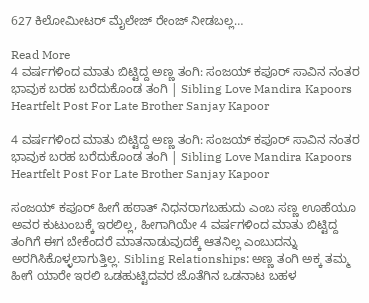627 ಕಿಲೋಮೀಟರ್ ಮೈಲೇಜ್ ರೇಂಜ್ ನೀಡಬಲ್ಲ…

Read More
4 ವರ್ಷಗಳಿಂದ ಮಾತು ಬಿಟ್ಟಿದ್ದ ಅಣ್ಣ ತಂಗಿ: ಸಂಜಯ್ ಕಪೂರ್ ಸಾವಿನ ನಂತರ ಭಾವುಕ ಬರಹ ಬರೆದುಕೊಂಡ ತಂಗಿ | Sibling Love Mandira Kapoors Heartfelt Post For Late Brother Sanjay Kapoor

4 ವರ್ಷಗಳಿಂದ ಮಾತು ಬಿಟ್ಟಿದ್ದ ಅಣ್ಣ ತಂಗಿ: ಸಂಜಯ್ ಕಪೂರ್ ಸಾವಿನ ನಂತರ ಭಾವುಕ ಬರಹ ಬರೆದುಕೊಂಡ ತಂಗಿ | Sibling Love Mandira Kapoors Heartfelt Post For Late Brother Sanjay Kapoor

ಸಂಜಯ್ ಕಪೂರ್ ಹೀಗೆ ಹಠಾತ್ ನಿಧನರಾಗಬಹುದು ಎಂಬ ಸಣ್ಣ ಊಹೆಯೂ ಅವರ ಕುಟುಂಬಕ್ಕೆ ಇರಲಿಲ್ಲ, ಹೀಗಾಗಿಯೇ 4 ವರ್ಷಗಳಿಂದ ಮಾತು ಬಿಟ್ಟಿದ್ದ ತಂಗಿಗೆ ಈಗ ಬೇಕೆಂದರೆ ಮಾತನಾಡುವುದಕ್ಕೆ ಆತನಿಲ್ಲ ಎಂಬುದನ್ನು ಅರಗಿಸಿಕೊಳ್ಳಲಾಗುತ್ತಿಲ್ಲ. Sibling Relationships: ಅಣ್ಣ ತಂಗಿ ಅಕ್ಕ ತಮ್ಮ ಹೀಗೆ ಯಾರೇ ಇರಲಿ ಒಡಹುಟ್ಟಿದವರ ಜೊತೆಗಿನ ಒಡನಾಟ ಬಹಳ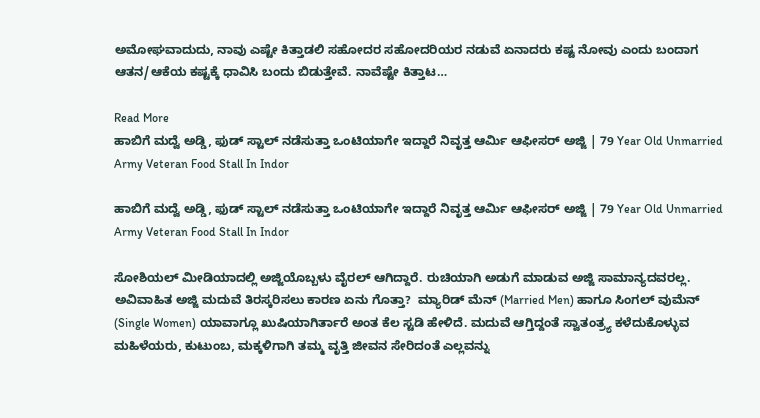ಅಮೋಘವಾದುದು, ನಾವು ಎಷ್ಟೇ ಕಿತ್ತಾಡಲಿ ಸಹೋದರ ಸಹೋದರಿಯರ ನಡುವೆ ಏನಾದರು ಕಷ್ಟ ನೋವು ಎಂದು ಬಂದಾಗ ಆತನ/ಆಕೆಯ ಕಷ್ಟಕ್ಕೆ ಧಾವಿಸಿ ಬಂದು ಬಿಡುತ್ತೇವೆ. ನಾವೆಷ್ಟೇ ಕಿತ್ತಾಟ…

Read More
ಹಾಬಿಗೆ ಮದ್ವೆ ಅಡ್ಡಿ, ಫುಡ್ ಸ್ಟಾಲ್ ನಡೆಸುತ್ತಾ ಒಂಟಿಯಾಗೇ ಇದ್ದಾರೆ ನಿವೃತ್ತ ಆರ್ಮಿ ಆಫೀಸರ್ ಅಜ್ಜಿ | 79 Year Old Unmarried Army Veteran Food Stall In Indor

ಹಾಬಿಗೆ ಮದ್ವೆ ಅಡ್ಡಿ, ಫುಡ್ ಸ್ಟಾಲ್ ನಡೆಸುತ್ತಾ ಒಂಟಿಯಾಗೇ ಇದ್ದಾರೆ ನಿವೃತ್ತ ಆರ್ಮಿ ಆಫೀಸರ್ ಅಜ್ಜಿ | 79 Year Old Unmarried Army Veteran Food Stall In Indor

ಸೋಶಿಯಲ್ ಮೀಡಿಯಾದಲ್ಲಿ ಅಜ್ಜಿಯೊಬ್ಬಳು ವೈರಲ್ ಆಗಿದ್ದಾರೆ. ರುಚಿಯಾಗಿ ಅಡುಗೆ ಮಾಡುವ ಅಜ್ಜಿ ಸಾಮಾನ್ಯದವರಲ್ಲ. ಅವಿವಾಹಿತ ಅಜ್ಜಿ ಮದುವೆ ತಿರಸ್ಕರಿಸಲು ಕಾರಣ ಏನು ಗೊತ್ತಾ?  ಮ್ಯಾರಿಡ್ ಮೆನ್ (Married Men) ಹಾಗೂ ಸಿಂಗಲ್ ವುಮೆನ್ (Single Women) ಯಾವಾಗ್ಲೂ ಖುಷಿಯಾಗಿರ್ತಾರೆ ಅಂತ ಕೆಲ ಸ್ಟಡಿ ಹೇಳಿದೆ. ಮದುವೆ ಆಗ್ತಿದ್ದಂತೆ ಸ್ವಾತಂತ್ರ್ಯ ಕಳೆದುಕೊಳ್ಳುವ ಮಹಿಳೆಯರು, ಕುಟುಂಬ, ಮಕ್ಕಳಿಗಾಗಿ ತಮ್ಮ ವೃತ್ತಿ ಜೀವನ ಸೇರಿದಂತೆ ಎಲ್ಲವನ್ನು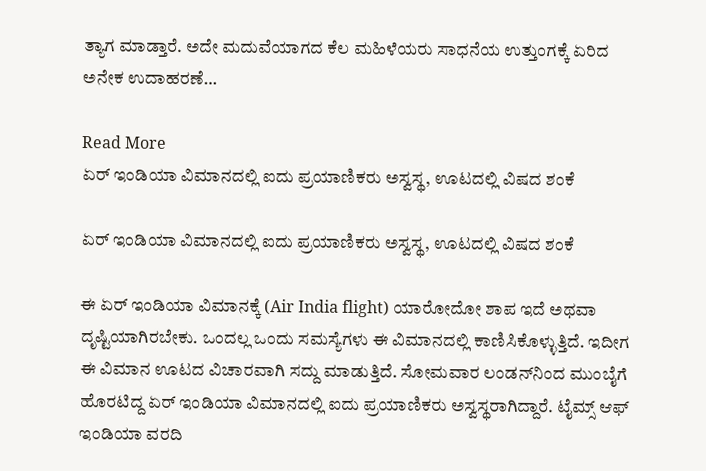ತ್ಯಾಗ ಮಾಡ್ತಾರೆ. ಅದೇ ಮದುವೆಯಾಗದ ಕೆಲ ಮಹಿಳೆಯರು ಸಾಧನೆಯ ಉತ್ತುಂಗಕ್ಕೆ ಏರಿದ ಅನೇಕ ಉದಾಹರಣೆ…

Read More
ಏರ್ ಇಂಡಿಯಾ ವಿಮಾನದಲ್ಲಿ ಐದು ಪ್ರಯಾಣಿಕರು ಅಸ್ವಸ್ಥ, ಊಟದಲ್ಲಿ ವಿಷದ ಶಂಕೆ

ಏರ್ ಇಂಡಿಯಾ ವಿಮಾನದಲ್ಲಿ ಐದು ಪ್ರಯಾಣಿಕರು ಅಸ್ವಸ್ಥ, ಊಟದಲ್ಲಿ ವಿಷದ ಶಂಕೆ

ಈ ಏರ್ ಇಂಡಿಯಾ ವಿಮಾನಕ್ಕೆ (Air India flight) ಯಾರೋದೋ ಶಾಪ ಇದೆ ಅಥವಾ ದೃಷ್ಟಿಯಾಗಿರಬೇಕು. ಒಂದಲ್ಲ ಒಂದು ಸಮಸ್ಯೆಗಳು ಈ ವಿಮಾನದಲ್ಲಿ ಕಾಣಿಸಿಕೊಳ್ಳುತ್ತಿದೆ. ಇದೀಗ ಈ ವಿಮಾನ ಊಟದ ವಿಚಾರವಾಗಿ ಸದ್ದು ಮಾಡುತ್ತಿದೆ. ಸೋಮವಾರ ಲಂಡನ್‌ನಿಂದ ಮುಂಬೈಗೆ ಹೊರಟಿದ್ದ ಏರ್ ಇಂಡಿಯಾ ವಿಮಾನದಲ್ಲಿ ಐದು ಪ್ರಯಾಣಿಕರು ಅಸ್ವಸ್ಥರಾಗಿದ್ದಾರೆ. ಟೈಮ್ಸ್ ಆಫ್ ಇಂಡಿಯಾ ವರದಿ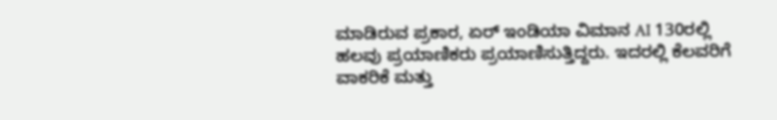ಮಾಡಿರುವ ಪ್ರಕಾರ, ಏರ್ ಇಂಡಿಯಾ ವಿಮಾನ AI 130ರಲ್ಲಿ ಹಲವು ಪ್ರಯಾಣಿಕರು ಪ್ರಯಾಣಿಸುತ್ತಿದ್ದರು. ಇದರಲ್ಲಿ ಕೆಲವರಿಗೆ ವಾಕರಿಕೆ ಮತ್ತು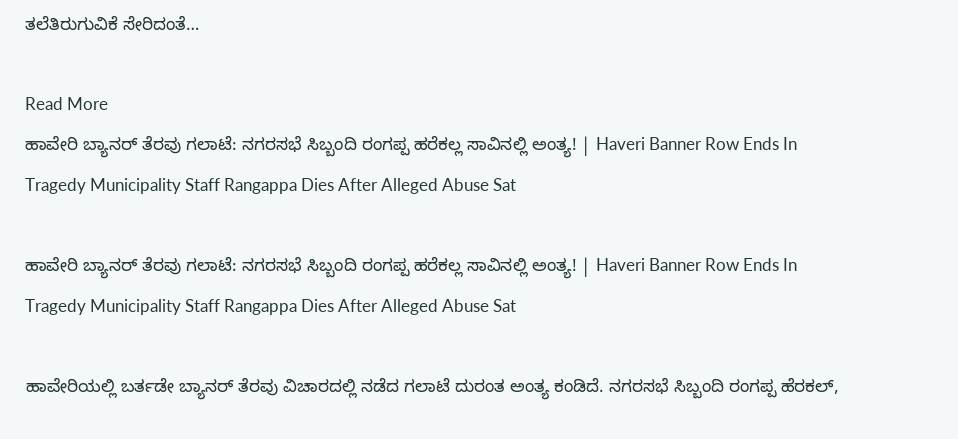ತಲೆತಿರುಗುವಿಕೆ ಸೇರಿದಂತೆ…

Read More
ಹಾವೇರಿ ಬ್ಯಾನರ್‌ ತೆರವು ಗಲಾಟೆ: ನಗರಸಭೆ ಸಿಬ್ಬಂದಿ ರಂಗಪ್ಪ ಹರೆಕಲ್ಲ ಸಾವಿನಲ್ಲಿ ಅಂತ್ಯ! | Haveri Banner Row Ends In Tragedy Municipality Staff Rangappa Dies After Alleged Abuse Sat

ಹಾವೇರಿ ಬ್ಯಾನರ್‌ ತೆರವು ಗಲಾಟೆ: ನಗರಸಭೆ ಸಿಬ್ಬಂದಿ ರಂಗಪ್ಪ ಹರೆಕಲ್ಲ ಸಾವಿನಲ್ಲಿ ಅಂತ್ಯ! | Haveri Banner Row Ends In Tragedy Municipality Staff Rangappa Dies After Alleged Abuse Sat

ಹಾವೇರಿಯಲ್ಲಿ ಬರ್ತಡೇ ಬ್ಯಾನರ್ ತೆರವು ವಿಚಾರದಲ್ಲಿ ನಡೆದ ಗಲಾಟೆ ದುರಂತ ಅಂತ್ಯ ಕಂಡಿದೆ. ನಗರಸಭೆ ಸಿಬ್ಬಂದಿ ರಂಗಪ್ಪ ಹೆರಕಲ್,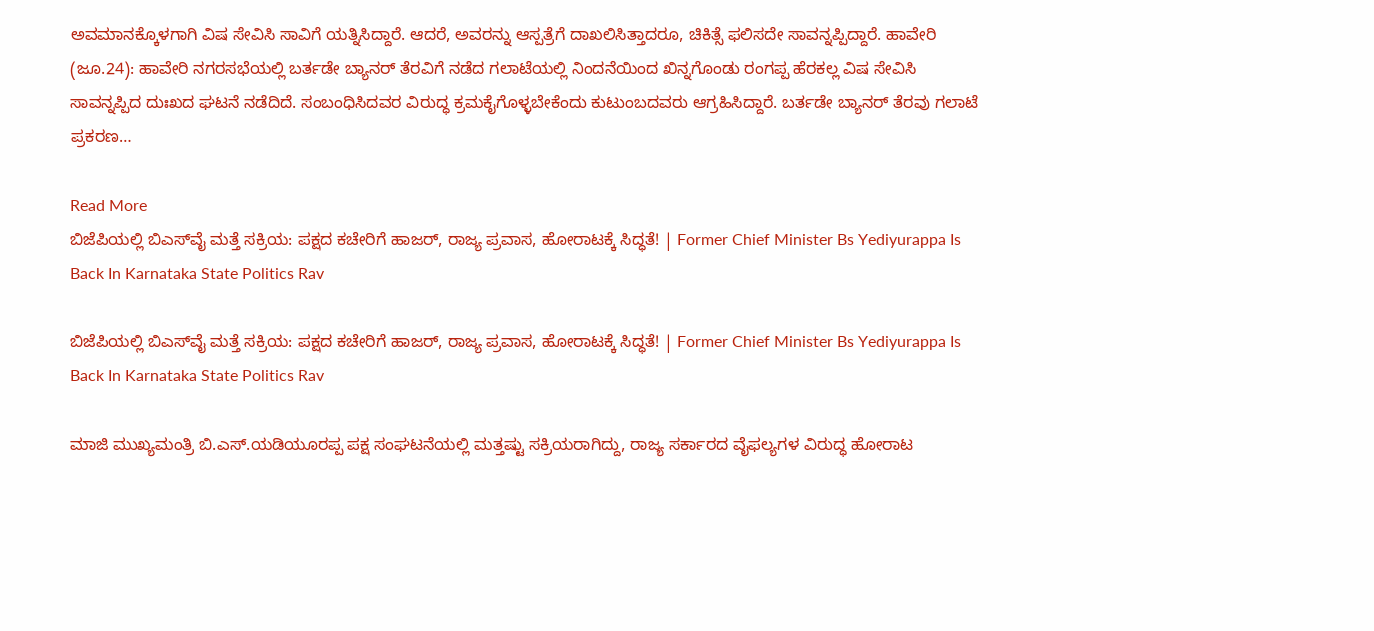ಅವಮಾನಕ್ಕೊಳಗಾಗಿ ವಿಷ ಸೇವಿಸಿ ಸಾವಿಗೆ ಯತ್ನಿಸಿದ್ದಾರೆ. ಆದರೆ, ಅವರನ್ನು ಆಸ್ಪತ್ರೆಗೆ ದಾಖಲಿಸಿತ್ತಾದರೂ, ಚಿಕಿತ್ಸೆ ಫಲಿಸದೇ ಸಾವನ್ನಪ್ಪಿದ್ದಾರೆ. ಹಾವೇರಿ (ಜೂ.24): ಹಾವೇರಿ ನಗರಸಭೆಯಲ್ಲಿ ಬರ್ತಡೇ ಬ್ಯಾನರ್ ತೆರವಿಗೆ ನಡೆದ ಗಲಾಟೆಯಲ್ಲಿ ನಿಂದನೆಯಿಂದ ಖಿನ್ನಗೊಂಡು ರಂಗಪ್ಪ ಹೆರಕಲ್ಲ ವಿಷ ಸೇವಿಸಿ ಸಾವನ್ನಪ್ಪಿದ ದುಃಖದ ಘಟನೆ ನಡೆದಿದೆ. ಸಂಬಂಧಿಸಿದವರ ವಿರುದ್ಧ ಕ್ರಮಕೈಗೊಳ್ಳಬೇಕೆಂದು ಕುಟುಂಬದವರು ಆಗ್ರಹಿಸಿದ್ದಾರೆ. ಬರ್ತಡೇ ಬ್ಯಾನರ್ ತೆರವು ಗಲಾಟೆ ಪ್ರಕರಣ…

Read More
ಬಿಜೆಪಿಯಲ್ಲಿ ಬಿಎಸ್‌ವೈ ಮತ್ತೆ ಸಕ್ರಿಯ: ಪಕ್ಷದ ಕಚೇರಿಗೆ ಹಾಜರ್‌, ರಾಜ್ಯ ಪ್ರವಾಸ, ಹೋರಾಟಕ್ಕೆ ಸಿದ್ಧತೆ! | Former Chief Minister Bs Yediyurappa Is Back In Karnataka State Politics Rav

ಬಿಜೆಪಿಯಲ್ಲಿ ಬಿಎಸ್‌ವೈ ಮತ್ತೆ ಸಕ್ರಿಯ: ಪಕ್ಷದ ಕಚೇರಿಗೆ ಹಾಜರ್‌, ರಾಜ್ಯ ಪ್ರವಾಸ, ಹೋರಾಟಕ್ಕೆ ಸಿದ್ಧತೆ! | Former Chief Minister Bs Yediyurappa Is Back In Karnataka State Politics Rav

ಮಾಜಿ ಮುಖ್ಯಮಂತ್ರಿ ಬಿ.ಎಸ್‌.ಯಡಿಯೂರಪ್ಪ ಪಕ್ಷ ಸಂಘಟನೆಯಲ್ಲಿ ಮತ್ತಷ್ಟು ಸಕ್ರಿಯರಾಗಿದ್ದು, ರಾಜ್ಯ ಸರ್ಕಾರದ ವೈಫಲ್ಯಗಳ ವಿರುದ್ಧ ಹೋರಾಟ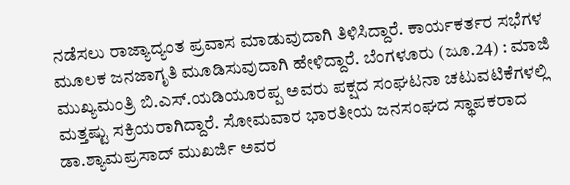ನಡೆಸಲು ರಾಜ್ಯಾದ್ಯಂತ ಪ್ರವಾಸ ಮಾಡುವುದಾಗಿ ತಿಳಿಸಿದ್ದಾರೆ. ಕಾರ್ಯಕರ್ತರ ಸಭೆಗಳ ಮೂಲಕ ಜನಜಾಗೃತಿ ಮೂಡಿಸುವುದಾಗಿ ಹೇಳಿದ್ದಾರೆ. ಬೆಂಗಳೂರು (ಜೂ.24) : ಮಾಜಿ ಮುಖ್ಯಮಂತ್ರಿ ಬಿ.ಎಸ್‌.ಯಡಿಯೂರಪ್ಪ ಅವರು ಪಕ್ಷದ ಸಂಘಟನಾ ಚಟುವಟಿಕೆಗಳಲ್ಲಿ ಮತ್ತಷ್ಟು ಸಕ್ರಿಯರಾಗಿದ್ದಾರೆ. ಸೋಮವಾರ ಭಾರತೀಯ ಜನಸಂಘದ ಸ್ಥಾಪಕರಾದ ಡಾ.ಶ್ಯಾಮಪ್ರಸಾದ್ ಮುಖರ್ಜಿ ಅವರ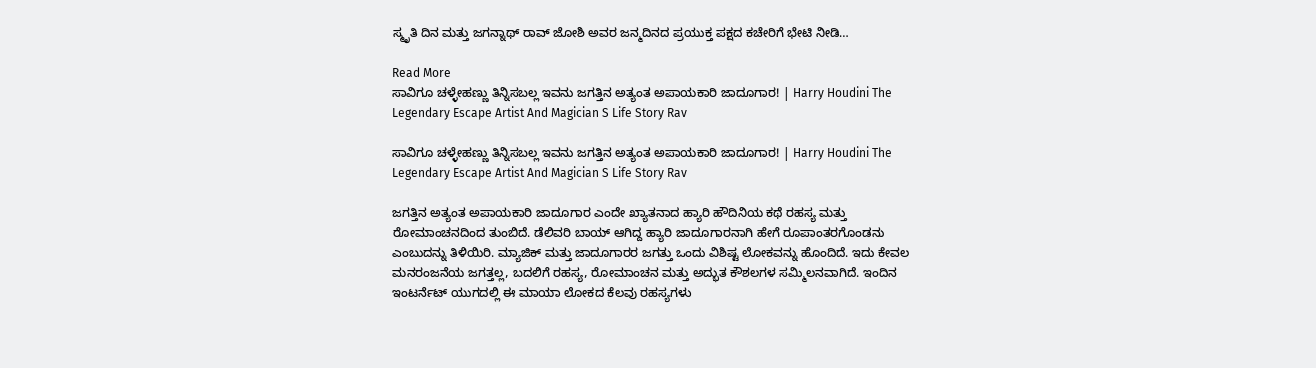ಸ್ಮೃತಿ ದಿನ ಮತ್ತು ಜಗನ್ನಾಥ್ ರಾವ್ ಜೋಶಿ ಅವರ ಜನ್ಮದಿನದ ಪ್ರಯುಕ್ತ ಪಕ್ಷದ ಕಚೇರಿಗೆ ಭೇಟಿ ನೀಡಿ…

Read More
ಸಾವಿಗೂ ಚಳ್ಳೇಹಣ್ಣು ತಿನ್ನಿಸಬಲ್ಲ ಇವನು ಜಗತ್ತಿನ ಅತ್ಯಂತ ಅಪಾಯಕಾರಿ ಜಾದೂಗಾರ! | Harry Houdini The Legendary Escape Artist And Magician S Life Story Rav

ಸಾವಿಗೂ ಚಳ್ಳೇಹಣ್ಣು ತಿನ್ನಿಸಬಲ್ಲ ಇವನು ಜಗತ್ತಿನ ಅತ್ಯಂತ ಅಪಾಯಕಾರಿ ಜಾದೂಗಾರ! | Harry Houdini The Legendary Escape Artist And Magician S Life Story Rav

ಜಗತ್ತಿನ ಅತ್ಯಂತ ಅಪಾಯಕಾರಿ ಜಾದೂಗಾರ ಎಂದೇ ಖ್ಯಾತನಾದ ಹ್ಯಾರಿ ಹೌದಿನಿಯ ಕಥೆ ರಹಸ್ಯ ಮತ್ತು ರೋಮಾಂಚನದಿಂದ ತುಂಬಿದೆ. ಡೆಲಿವರಿ ಬಾಯ್ ಆಗಿದ್ದ ಹ್ಯಾರಿ ಜಾದೂಗಾರನಾಗಿ ಹೇಗೆ ರೂಪಾಂತರಗೊಂಡನು ಎಂಬುದನ್ನು ತಿಳಿಯಿರಿ. ಮ್ಯಾಜಿಕ್ ಮತ್ತು ಜಾದೂಗಾರರ ಜಗತ್ತು ಒಂದು ವಿಶಿಷ್ಟ ಲೋಕವನ್ನು ಹೊಂದಿದೆ. ಇದು ಕೇವಲ ಮನರಂಜನೆಯ ಜಗತ್ತಲ್ಲ, ಬದಲಿಗೆ ರಹಸ್ಯ, ರೋಮಾಂಚನ ಮತ್ತು ಅದ್ಭುತ ಕೌಶಲಗಳ ಸಮ್ಮಿಲನವಾಗಿದೆ. ಇಂದಿನ ಇಂಟರ್ನೆಟ್ ಯುಗದಲ್ಲಿ ಈ ಮಾಯಾ ಲೋಕದ ಕೆಲವು ರಹಸ್ಯಗಳು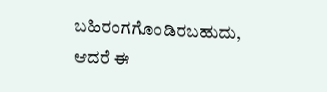ಬಹಿರಂಗಗೊಂಡಿರಬಹುದು, ಆದರೆ ಈ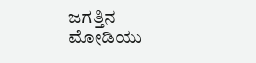ಜಗತ್ತಿನ ಮೋಡಿಯು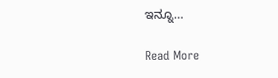ಇನ್ನೂ…

Read More